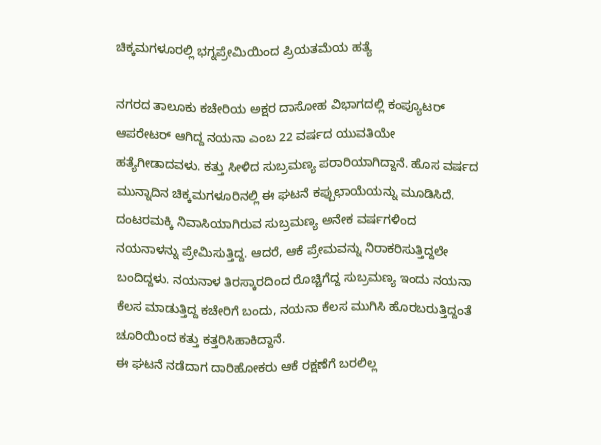ಚಿಕ್ಕಮಗಳೂರಲ್ಲಿ ಭಗ್ನಪ್ರೇಮಿಯಿಂದ ಪ್ರಿಯತಮೆಯ ಹತ್ಯೆ

ನಗರದ ತಾಲೂಕು ಕಚೇರಿಯ ಅಕ್ಷರ ದಾಸೋಹ ವಿಭಾಗದಲ್ಲಿ ಕಂಪ್ಯೂಟರ್ ಆಪರೇಟರ್ ಆಗಿದ್ದ ನಯನಾ ಎಂಬ 22 ವರ್ಷದ ಯುವತಿಯೇ ಹತ್ಯೆಗೀಡಾದವಳು. ಕತ್ತು ಸೀಳಿದ ಸುಬ್ರಮಣ್ಯ ಪರಾರಿಯಾಗಿದ್ದಾನೆ. ಹೊಸ ವರ್ಷದ ಮುನ್ನಾದಿನ ಚಿಕ್ಕಮಗಳೂರಿನಲ್ಲಿ ಈ ಘಟನೆ ಕಪ್ಪುಛಾಯೆಯನ್ನು ಮೂಡಿಸಿದೆ.
ದಂಟರಮಕ್ಕಿ ನಿವಾಸಿಯಾಗಿರುವ ಸುಬ್ರಮಣ್ಯ ಅನೇಕ ವರ್ಷಗಳಿಂದ ನಯನಾಳನ್ನು ಪ್ರೇಮಿಸುತ್ತಿದ್ದ. ಆದರೆ, ಆಕೆ ಪ್ರೇಮವನ್ನು ನಿರಾಕರಿಸುತ್ತಿದ್ದಲೇ ಬಂದಿದ್ದಳು. ನಯನಾಳ ತಿರಸ್ಕಾರದಿಂದ ರೊಚ್ಚಿಗೆದ್ದ ಸುಬ್ರಮಣ್ಯ ಇಂದು ನಯನಾ ಕೆಲಸ ಮಾಡುತ್ತಿದ್ದ ಕಚೇರಿಗೆ ಬಂದು, ನಯನಾ ಕೆಲಸ ಮುಗಿಸಿ ಹೊರಬರುತ್ತಿದ್ದಂತೆ ಚೂರಿಯಿಂದ ಕತ್ತು ಕತ್ತರಿಸಿಹಾಕಿದ್ದಾನೆ.
ಈ ಘಟನೆ ನಡೆದಾಗ ದಾರಿಹೋಕರು ಆಕೆ ರಕ್ಷಣೆಗೆ ಬರಲಿಲ್ಲ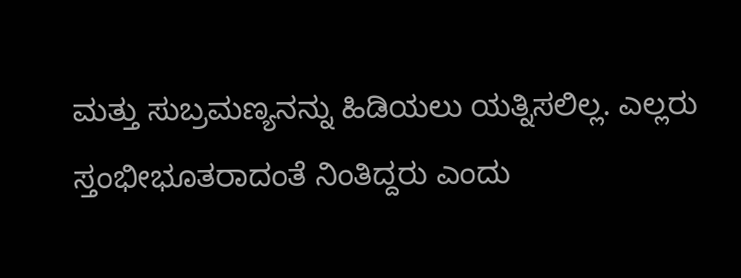ಮತ್ತು ಸುಬ್ರಮಣ್ಯನನ್ನು ಹಿಡಿಯಲು ಯತ್ನಿಸಲಿಲ್ಲ. ಎಲ್ಲರು ಸ್ತಂಭೀಭೂತರಾದಂತೆ ನಿಂತಿದ್ದರು ಎಂದು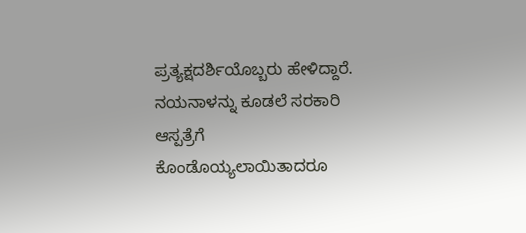ಪ್ರತ್ಯಕ್ಷದರ್ಶಿಯೊಬ್ಬರು ಹೇಳಿದ್ದಾರೆ. ನಯನಾಳನ್ನು ಕೂಡಲೆ ಸರಕಾರಿ ಆಸ್ಪತ್ರೆಗೆ ಕೊಂಡೊಯ್ಯಲಾಯಿತಾದರೂ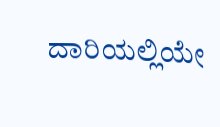ದಾರಿಯಲ್ಲಿಯೇ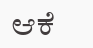ಆಕೆ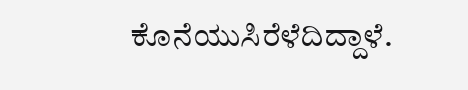ಕೊನೆಯುಸಿರೆಳೆದಿದ್ದಾಳೆ.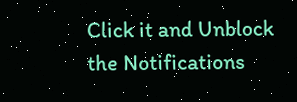Click it and Unblock the Notifications